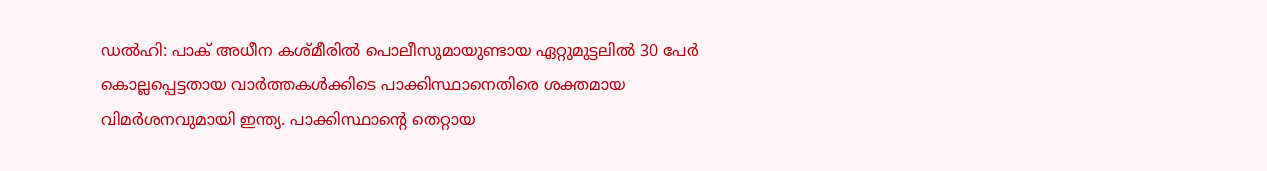ഡൽഹി: പാക് അധീന കശ്മീരിൽ പൊലീസുമായുണ്ടായ ഏറ്റുമുട്ടലിൽ 30 പേർ കൊല്ലപ്പെട്ടതായ വാർത്തകൾക്കിടെ പാക്കിസ്ഥാനെതിരെ ശക്തമായ വിമർശനവുമായി ഇന്ത്യ. പാക്കിസ്ഥാന്റെ തെറ്റായ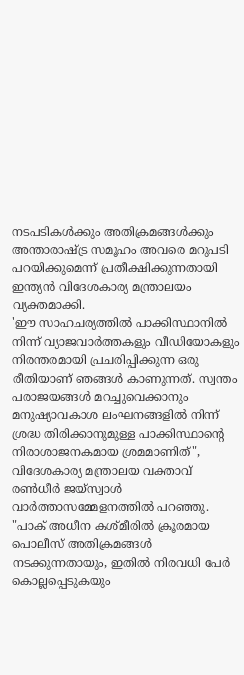നടപടികൾക്കും അതിക്രമങ്ങൾക്കും അന്താരാഷ്ട്ര സമൂഹം അവരെ മറുപടി പറയിക്കുമെന്ന് പ്രതീക്ഷിക്കുന്നതായി ഇന്ത്യൻ വിദേശകാര്യ മന്ത്രാലയം വ്യക്തമാക്കി.
'ഈ സാഹചര്യത്തിൽ പാക്കിസ്ഥാനിൽ നിന്ന് വ്യാജവാർത്തകളും വീഡിയോകളും നിരന്തരമായി പ്രചരിപ്പിക്കുന്ന ഒരു രീതിയാണ് ഞങ്ങൾ കാണുന്നത്. സ്വന്തം പരാജയങ്ങൾ മറച്ചുവെക്കാനും മനുഷ്യാവകാശ ലംഘനങ്ങളിൽ നിന്ന് ശ്രദ്ധ തിരിക്കാനുമുള്ള പാക്കിസ്ഥാന്റെ നിരാശാജനകമായ ശ്രമമാണിത്", വിദേശകാര്യ മന്ത്രാലയ വക്താവ് രൺധീർ ജയ്സ്വാൾ വാർത്താസമ്മേളനത്തിൽ പറഞ്ഞു.
"പാക് അധീന കശ്മീരിൽ ക്രൂരമായ പൊലീസ് അതിക്രമങ്ങൾ നടക്കുന്നതായും, ഇതിൽ നിരവധി പേർ കൊല്ലപ്പെടുകയും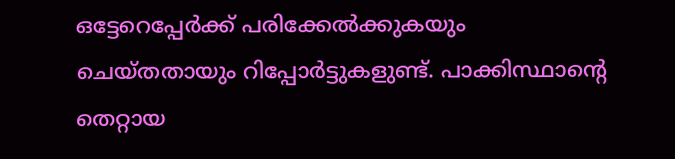ഒട്ടേറെപ്പേർക്ക് പരിക്കേൽക്കുകയും ചെയ്തതായും റിപ്പോർട്ടുകളുണ്ട്. പാക്കിസ്ഥാന്റെ തെറ്റായ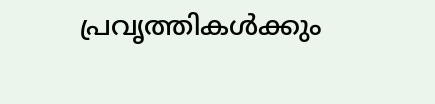പ്രവൃത്തികൾക്കും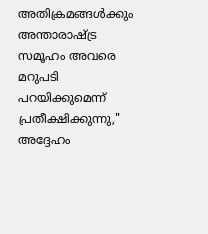അതിക്രമങ്ങൾക്കും അന്താരാഷ്ട്ര സമൂഹം അവരെ മറുപടി പറയിക്കുമെന്ന് പ്രതീക്ഷിക്കുന്നു," അദ്ദേഹം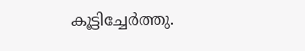കൂട്ടിച്ചേർത്തു.